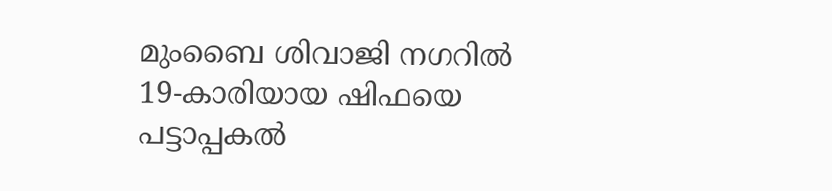മുംബൈ ശിവാജി നഗറിൽ 19-കാരിയായ ഷിഫയെ പട്ടാപ്പകൽ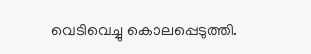വെടിവെച്ചു കൊലപ്പെടുത്തി.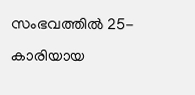സംഭവത്തിൽ 25-കാരിയായ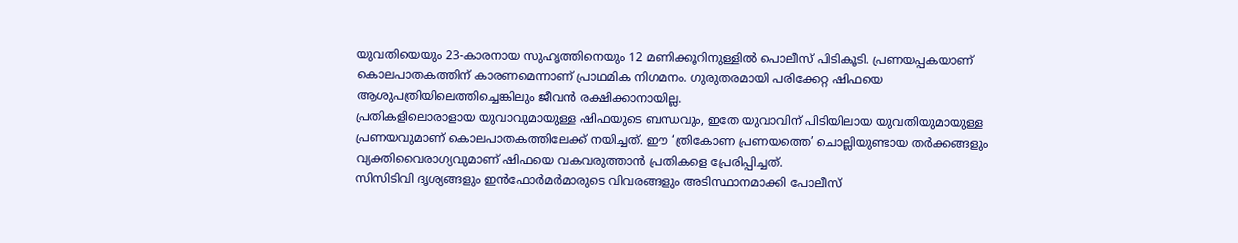യുവതിയെയും 23-കാരനായ സുഹൃത്തിനെയും 12 മണിക്കൂറിനുള്ളിൽ പൊലീസ് പിടികൂടി. പ്രണയപ്പകയാണ് കൊലപാതകത്തിന് കാരണമെന്നാണ് പ്രാഥമിക നിഗമനം. ഗുരുതരമായി പരിക്കേറ്റ ഷിഫയെ ആശുപത്രിയിലെത്തിച്ചെങ്കിലും ജീവൻ രക്ഷിക്കാനായില്ല.
പ്രതികളിലൊരാളായ യുവാവുമായുള്ള ഷിഫയുടെ ബന്ധവും, ഇതേ യുവാവിന് പിടിയിലായ യുവതിയുമായുള്ള പ്രണയവുമാണ് കൊലപാതകത്തിലേക്ക് നയിച്ചത്. ഈ ‘ത്രികോണ പ്രണയത്തെ’ ചൊല്ലിയുണ്ടായ തർക്കങ്ങളും വ്യക്തിവൈരാഗ്യവുമാണ് ഷിഫയെ വകവരുത്താൻ പ്രതികളെ പ്രേരിപ്പിച്ചത്.
സിസിടിവി ദൃശ്യങ്ങളും ഇൻഫോർമർമാരുടെ വിവരങ്ങളും അടിസ്ഥാനമാക്കി പോലീസ്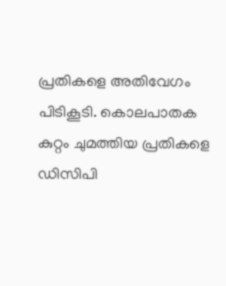പ്രതികളെ അതിവേഗം പിടികൂടി. കൊലപാതക കുറ്റം ചുമത്തിയ പ്രതികളെ ഡിസിപി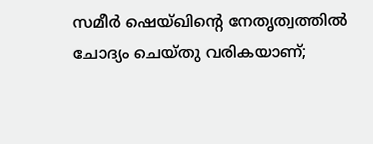സമീർ ഷെയ്ഖിന്റെ നേതൃത്വത്തിൽ ചോദ്യം ചെയ്തു വരികയാണ്;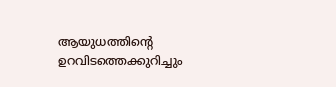ആയുധത്തിന്റെ ഉറവിടത്തെക്കുറിച്ചും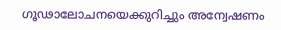ഗൂഢാലോചനയെക്കുറിച്ചും അന്വേഷണം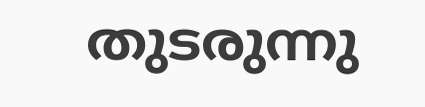തുടരുന്നു